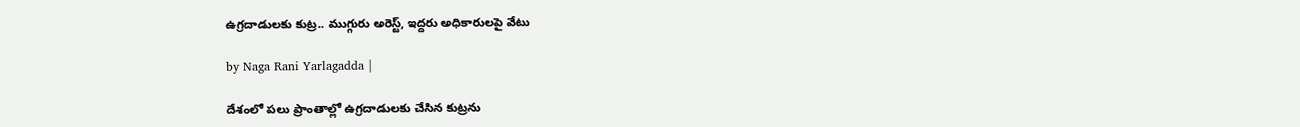ఉగ్రదాడులకు కుట్ర.. ముగ్గురు అరెస్ట్, ఇద్దరు అధికారులపై వేటు

by Naga Rani Yarlagadda |

దేశంలో పలు ప్రాంతాల్లో ఉగ్రదాడులకు చేసిన కుట్రను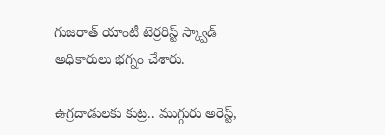గుజరాత్ యాంటీ టెర్రరిస్ట్ స్క్వాడ్ అధికారులు భగ్నం చేశారు.

ఉగ్రదాడులకు కుట్ర.. ముగ్గురు అరెస్ట్,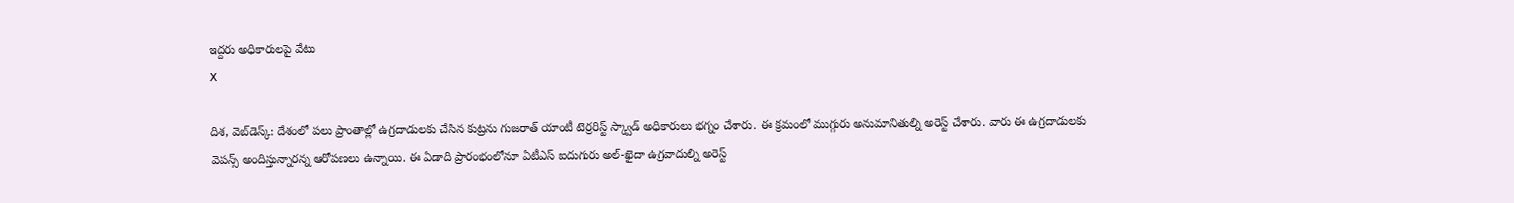ఇద్దరు అధికారులపై వేటు
X

దిశ, వెబ్‌డెస్క్: దేశంలో పలు ప్రాంతాల్లో ఉగ్రదాడులకు చేసిన కుట్రను గుజరాత్ యాంటీ టెర్రరిస్ట్ స్క్వాడ్ అధికారులు భగ్నం చేశారు. ఈ క్రమంలో ముగ్గురు అనుమానితుల్ని అరెస్ట్ చేశారు. వారు ఈ ఉగ్రదాడులకు వెపన్స్ అందిస్తున్నారన్న ఆరోపణలు ఉన్నాయి. ఈ ఏడాది ప్రారంభంలోనూ ఏటీఎస్ ఐదుగురు అల్-ఖైదా ఉగ్రవాదుల్ని అరెస్ట్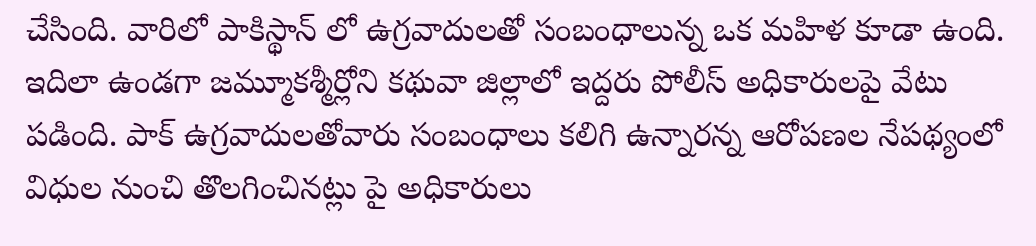చేసింది. వారిలో పాకిస్థాన్ లో ఉగ్రవాదులతో సంబంధాలున్న ఒక మహిళ కూడా ఉంది. ఇదిలా ఉండగా జమ్మూకశ్మీర్లోని కథువా జిల్లాలో ఇద్దరు పోలీస్ అధికారులపై వేటు పడింది. పాక్ ఉగ్రవాదులతోవారు సంబంధాలు కలిగి ఉన్నారన్న ఆరోపణల నేపథ్యంలో విధుల నుంచి తొలగించినట్లు పై అధికారులు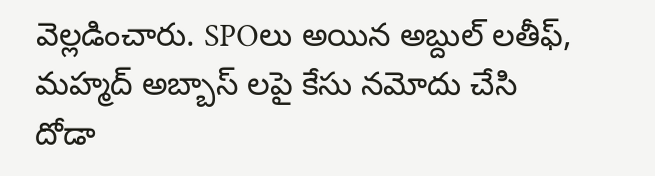వెల్లడించారు. SPOలు అయిన అబ్దుల్ లతీఫ్, మహ్మద్ అబ్బాస్ లపై కేసు నమోదు చేసి దోడా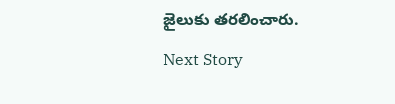జైలుకు తరలించారు.

Next Story